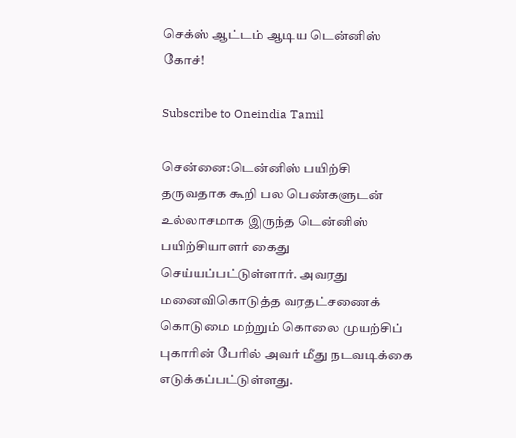செக்ஸ் ஆட்டம் ஆடிய டென்னிஸ் கோச்!

Subscribe to Oneindia Tamil

சென்னை:டென்னிஸ் பயிற்சி தருவதாக கூறி பல பெண்களுடன் உல்லாசமாக இருந்த டென்னிஸ் பயிற்சியாளர் கைது செய்யப்பட்டுள்ளார். அவரது மனைவிகொடுத்த வரதட்சணைக் கொடுமை மற்றும் கொலை முயற்சிப் புகாரின் பேரில் அவர் மீது நடவடிக்கை எடுக்கப்பட்டுள்ளது.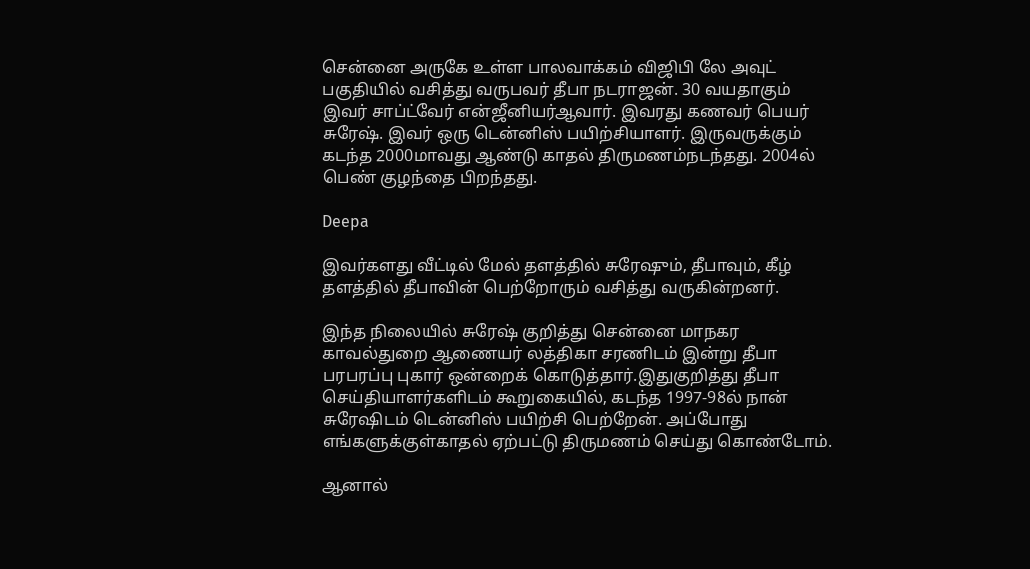சென்னை அருகே உள்ள பாலவாக்கம் விஜிபி லே அவுட் பகுதியில் வசித்து வருபவர் தீபா நடராஜன். 30 வயதாகும் இவர் சாப்ட்வேர் என்ஜீனியர்ஆவார். இவரது கணவர் பெயர் சுரேஷ். இவர் ஒரு டென்னிஸ் பயிற்சியாளர். இருவருக்கும் கடந்த 2000மாவது ஆண்டு காதல் திருமணம்நடந்தது. 2004ல் பெண் குழந்தை பிறந்தது.

Deepa

இவர்களது வீட்டில் மேல் தளத்தில் சுரேஷும், தீபாவும், கீழ் தளத்தில் தீபாவின் பெற்றோரும் வசித்து வருகின்றனர்.

இந்த நிலையில் சுரேஷ் குறித்து சென்னை மாநகர காவல்துறை ஆணையர் லத்திகா சரணிடம் இன்று தீபா பரபரப்பு புகார் ஒன்றைக் கொடுத்தார்.இதுகுறித்து தீபா செய்தியாளர்களிடம் கூறுகையில், கடந்த 1997-98ல் நான் சுரேஷிடம் டென்னிஸ் பயிற்சி பெற்றேன். அப்போது எங்களுக்குள்காதல் ஏற்பட்டு திருமணம் செய்து கொண்டோம்.

ஆனால்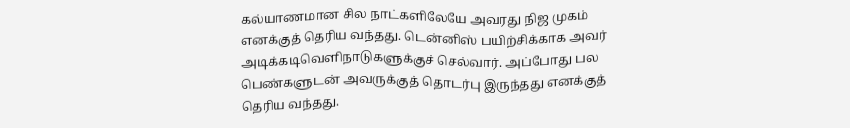கல்யாணமான சில நாட்களிலேயே அவரது நிஜ முகம் எனக்குத் தெரிய வந்தது. டென்னிஸ் பயிற்சிக்காக அவர் அடிக்கடிவெளிநாடுகளுக்குச் செல்வார். அப்போது பல பெண்களுடன் அவருக்குத் தொடர்பு இருந்தது எனக்குத் தெரிய வந்தது.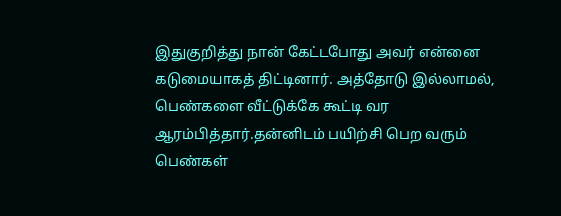இதுகுறித்து நான் கேட்டபோது அவர் என்னை கடுமையாகத் திட்டினார். அத்தோடு இல்லாமல், பெண்களை வீட்டுக்கே கூட்டி வர ஆரம்பித்தார்.தன்னிடம் பயிற்சி பெற வரும் பெண்கள்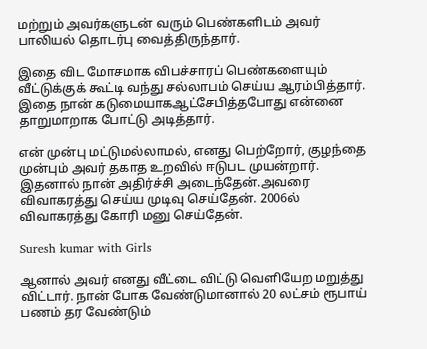மற்றும் அவர்களுடன் வரும் பெண்களிடம் அவர் பாலியல் தொடர்பு வைத்திருந்தார்.

இதை விட மோசமாக விபச்சாரப் பெண்களையும் வீட்டுக்குக் கூட்டி வந்து சல்லாபம் செய்ய ஆரம்பித்தார். இதை நான் கடுமையாகஆட்சேபித்தபோது என்னை தாறுமாறாக போட்டு அடித்தார்.

என் முன்பு மட்டுமல்லாமல், எனது பெற்றோர், குழந்தை முன்பும் அவர் தகாத உறவில் ஈடுபட முயன்றார். இதனால் நான் அதிர்ச்சி அடைந்தேன்.அவரை விவாகரத்து செய்ய முடிவு செய்தேன். 2006ல் விவாகரத்து கோரி மனு செய்தேன்.

Suresh kumar with Girls

ஆனால் அவர் எனது வீட்டை விட்டு வெளியேற மறுத்து விட்டார். நான் போக வேண்டுமானால் 20 லட்சம் ரூபாய் பணம் தர வேண்டும்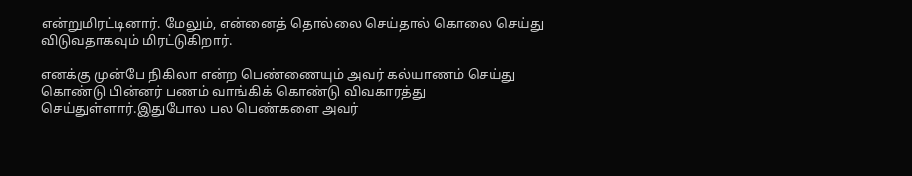என்றுமிரட்டினார். மேலும், என்னைத் தொல்லை செய்தால் கொலை செய்து விடுவதாகவும் மிரட்டுகிறார்.

எனக்கு முன்பே நிகிலா என்ற பெண்ணையும் அவர் கல்யாணம் செய்து கொண்டு பின்னர் பணம் வாங்கிக் கொண்டு விவகாரத்து செய்துள்ளார்.இதுபோல பல பெண்களை அவர்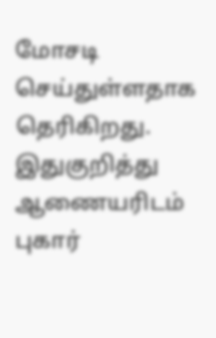மோசடி செய்துள்ளதாக தெரிகிறது. இதுகுறித்து ஆணையரிடம் புகார்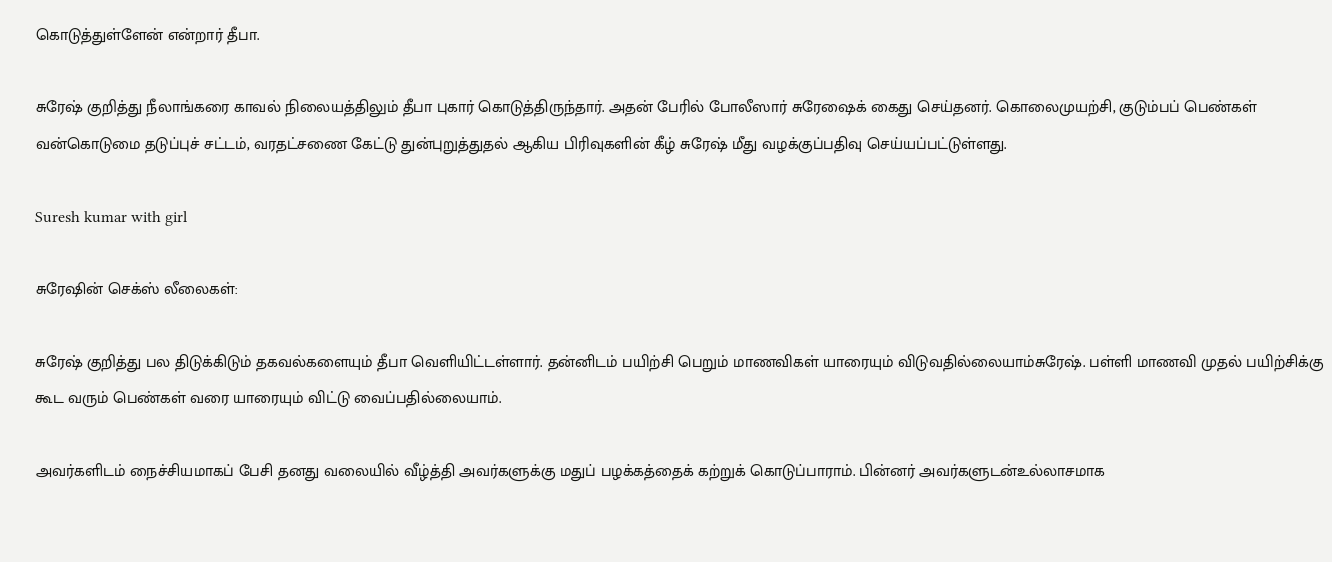கொடுத்துள்ளேன் என்றார் தீபா.

சுரேஷ் குறித்து நீலாங்கரை காவல் நிலையத்திலும் தீபா புகார் கொடுத்திருந்தார். அதன் பேரில் போலீஸார் சுரேஷைக் கைது செய்தனர். கொலைமுயற்சி, குடும்பப் பெண்கள் வன்கொடுமை தடுப்புச் சட்டம், வரதட்சணை கேட்டு துன்புறுத்துதல் ஆகிய பிரிவுகளின் கீழ் சுரேஷ் மீது வழக்குப்பதிவு செய்யப்பட்டுள்ளது.

Suresh kumar with girl

சுரேஷின் செக்ஸ் லீலைகள்:

சுரேஷ் குறித்து பல திடுக்கிடும் தகவல்களையும் தீபா வெளியிட்டள்ளார். தன்னிடம் பயிற்சி பெறும் மாணவிகள் யாரையும் விடுவதில்லையாம்சுரேஷ். பள்ளி மாணவி முதல் பயிற்சிக்கு கூட வரும் பெண்கள் வரை யாரையும் விட்டு வைப்பதில்லையாம்.

அவர்களிடம் நைச்சியமாகப் பேசி தனது வலையில் வீழ்த்தி அவர்களுக்கு மதுப் பழக்கத்தைக் கற்றுக் கொடுப்பாராம். பின்னர் அவர்களுடன்உல்லாசமாக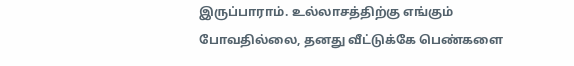இருப்பாராம். உல்லாசத்திற்கு எங்கும் போவதில்லை, தனது வீட்டுக்கே பெண்களை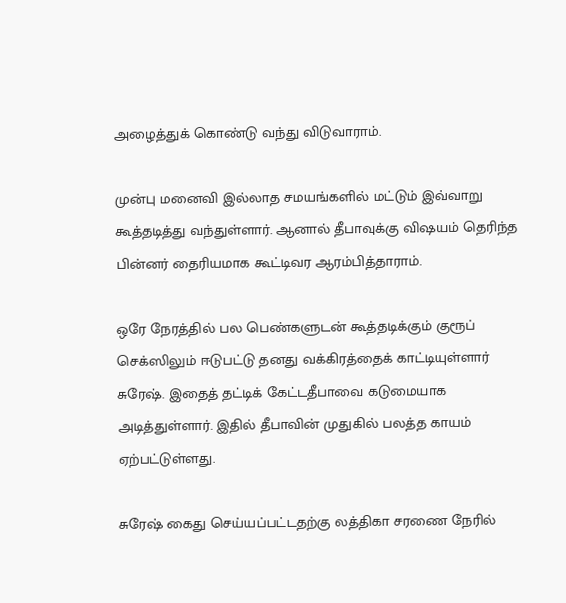அழைத்துக் கொண்டு வந்து விடுவாராம்.

முன்பு மனைவி இல்லாத சமயங்களில் மட்டும் இவ்வாறு கூத்தடித்து வந்துள்ளார். ஆனால் தீபாவுக்கு விஷயம் தெரிந்த பின்னர் தைரியமாக கூட்டிவர ஆரம்பித்தாராம்.

ஒரே நேரத்தில் பல பெண்களுடன் கூத்தடிக்கும் குரூப் செக்ஸிலும் ஈடுபட்டு தனது வக்கிரத்தைக் காட்டியுள்ளார் சுரேஷ். இதைத் தட்டிக் கேட்டதீபாவை கடுமையாக அடித்துள்ளார். இதில் தீபாவின் முதுகில் பலத்த காயம் ஏற்பட்டுள்ளது.

சுரேஷ் கைது செய்யப்பட்டதற்கு லத்திகா சரணை நேரில்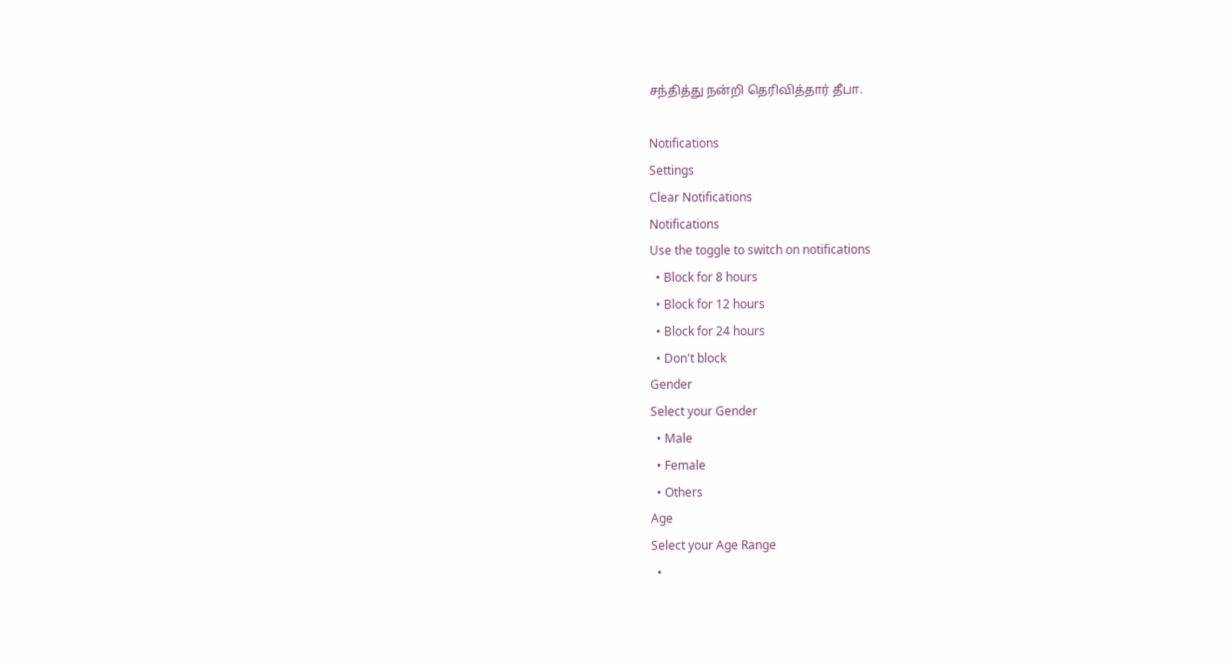சந்தித்து நன்றி தெரிவித்தார் தீபா.

Notifications
Settings
Clear Notifications
Notifications
Use the toggle to switch on notifications
  • Block for 8 hours
  • Block for 12 hours
  • Block for 24 hours
  • Don't block
Gender
Select your Gender
  • Male
  • Female
  • Others
Age
Select your Age Range
  •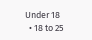Under 18
  • 18 to 25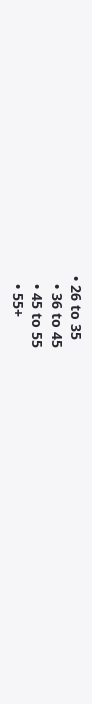• 26 to 35
  • 36 to 45
  • 45 to 55
  • 55+